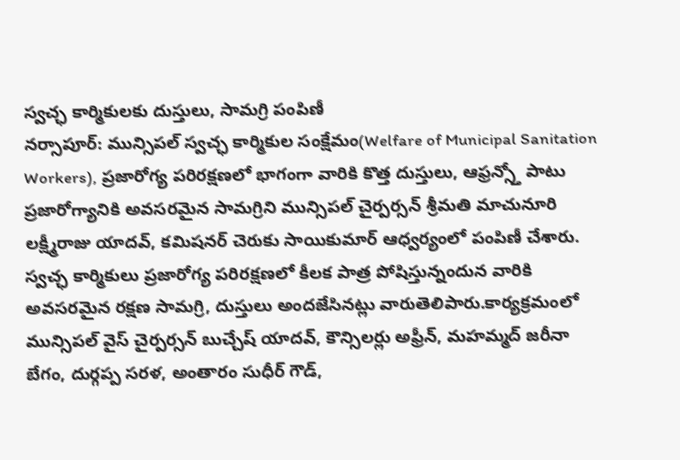స్వచ్ఛ కార్మికులకు దుస్తులు, సామగ్రి పంపిణీ
నర్సాపూర్: మున్సిపల్ స్వచ్ఛ కార్మికుల సంక్షేమం(Welfare of Municipal Sanitation Workers), ప్రజారోగ్య పరిరక్షణలో భాగంగా వారికి కొత్త దుస్తులు, ఆఫ్రన్స్తో పాటు ప్రజారోగ్యానికి అవసరమైన సామగ్రిని మున్సిపల్ చైర్పర్సన్ శ్రీమతి మాచునూరి లక్ష్మీరాజు యాదవ్, కమిషనర్ చెరుకు సాయికుమార్ ఆధ్వర్యంలో పంపిణీ చేశారు. స్వచ్ఛ కార్మికులు ప్రజారోగ్య పరిరక్షణలో కీలక పాత్ర పోషిస్తున్నందున వారికి అవసరమైన రక్షణ సామగ్రి, దుస్తులు అందజేసినట్లు వారుతెలిపారు.కార్యక్రమంలో మున్సిపల్ వైస్ చైర్పర్సన్ బుచ్చేష్ యాదవ్, కౌన్సిలర్లు అఫ్రీన్, మహమ్మద్ జరీనా బేగం, దుర్గప్ప సరళ, అంతారం సుధీర్ గౌడ్,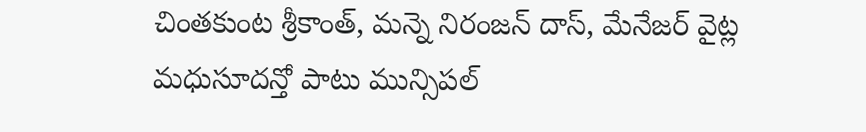చింతకుంట శ్రీకాంత్, మన్నె నిరంజన్ దాస్, మేనేజర్ వైట్ల మధుసూదన్తో పాటు మున్సిపల్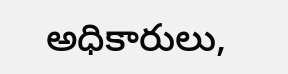అధికారులు,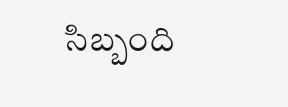సిబ్బంది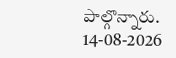పాల్గొన్నారు.
14-08-2026